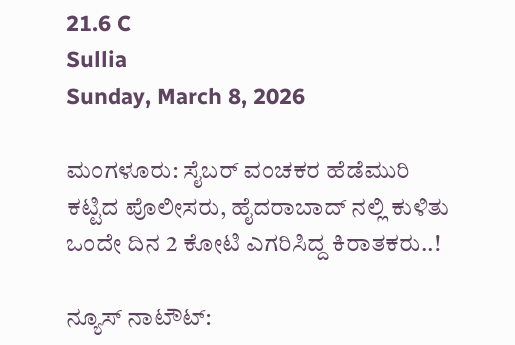21.6 C
Sullia
Sunday, March 8, 2026

ಮಂಗಳೂರು: ಸೈಬರ್ ವಂಚಕರ ಹೆಡೆಮುರಿ ಕಟ್ಟಿದ ಪೊಲೀಸರು, ಹೈದರಾಬಾದ್ ನಲ್ಲಿ ಕುಳಿತು ಒಂದೇ ದಿನ 2 ಕೋಟಿ ಎಗರಿಸಿದ್ದ ಕಿರಾತಕರು..!

ನ್ಯೂಸ್ ನಾಟೌಟ್: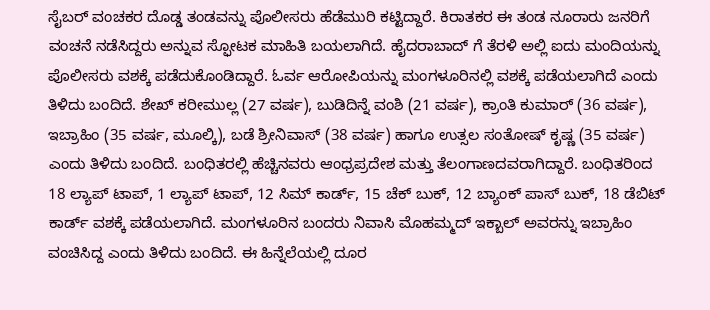ಸೈಬರ್ ವಂಚಕರ ದೊಡ್ಡ ತಂಡವನ್ನು ಪೊಲೀಸರು ಹೆಡೆಮುರಿ ಕಟ್ಟಿದ್ದಾರೆ. ಕಿರಾತಕರ ಈ ತಂಡ ನೂರಾರು ಜನರಿಗೆ ವಂಚನೆ ನಡೆಸಿದ್ದರು ಅನ್ನುವ ಸ್ಫೋಟಕ ಮಾಹಿತಿ ಬಯಲಾಗಿದೆ. ಹೈದರಾಬಾದ್ ಗೆ ತೆರಳಿ ಅಲ್ಲಿ ಐದು ಮಂದಿಯನ್ನು ಪೊಲೀಸರು ವಶಕ್ಕೆ ಪಡೆದುಕೊಂಡಿದ್ದಾರೆ. ಓರ್ವ ಆರೋಪಿಯನ್ನು ಮಂಗಳೂರಿನಲ್ಲಿ ವಶಕ್ಕೆ ಪಡೆಯಲಾಗಿದೆ ಎಂದು ತಿಳಿದು ಬಂದಿದೆ. ಶೇಖ್ ಕರೀಮುಲ್ಲ (27 ವರ್ಷ), ಬುಡಿದಿನ್ನೆ ವಂಶಿ (21 ವರ್ಷ), ಕ್ರಾಂತಿ ಕುಮಾರ್ (36 ವರ್ಷ), ಇಬ್ರಾಹಿಂ (35 ವರ್ಷ, ಮೂಲ್ಕಿ), ಬಡೆ ಶ್ರೀನಿವಾಸ್ (38 ವರ್ಷ) ಹಾಗೂ ಉತ್ಸಲ ಸಂತೋಷ್ ಕೃಷ್ಣ (35 ವರ್ಷ) ಎಂದು ತಿಳಿದು ಬಂದಿದೆ. ಬಂಧಿತರಲ್ಲಿ ಹೆಚ್ಚಿನವರು ಆಂಧ್ರಪ್ರದೇಶ ಮತ್ತು ತೆಲಂಗಾಣದವರಾಗಿದ್ದಾರೆ. ಬಂಧಿತರಿಂದ 18 ಲ್ಯಾಪ್ ಟಾಪ್, 1 ಲ್ಯಾಪ್ ಟಾಪ್, 12 ಸಿಮ್ ಕಾರ್ಡ್, 15 ಚೆಕ್ ಬುಕ್, 12 ಬ್ಯಾಂಕ್ ಪಾಸ್ ಬುಕ್, 18 ಡೆಬಿಟ್ ಕಾರ್ಡ್ ವಶಕ್ಕೆ ಪಡೆಯಲಾಗಿದೆ. ಮಂಗಳೂರಿನ ಬಂದರು ನಿವಾಸಿ ಮೊಹಮ್ಮದ್ ಇಕ್ಬಾಲ್ ಅವರನ್ನು ಇಬ್ರಾಹಿಂ ವಂಚಿಸಿದ್ದ ಎಂದು ತಿಳಿದು ಬಂದಿದೆ. ಈ ಹಿನ್ನೆಲೆಯಲ್ಲಿ ದೂರ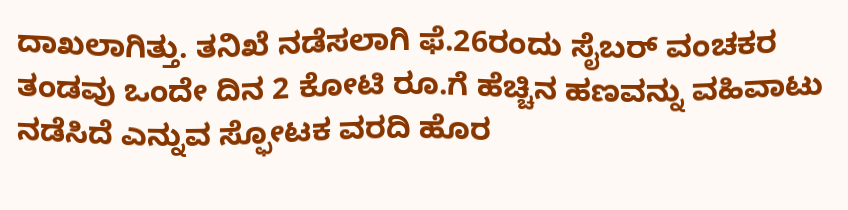ದಾಖಲಾಗಿತ್ತು. ತನಿಖೆ ನಡೆಸಲಾಗಿ ಫೆ.26ರಂದು ಸೈಬರ್ ವಂಚಕರ ತಂಡವು ಒಂದೇ ದಿನ 2 ಕೋಟಿ ರೂ.ಗೆ ಹೆಚ್ಚಿನ ಹಣವನ್ನು ವಹಿವಾಟು ನಡೆಸಿದೆ ಎನ್ನುವ ಸ್ಫೋಟಕ ವರದಿ ಹೊರ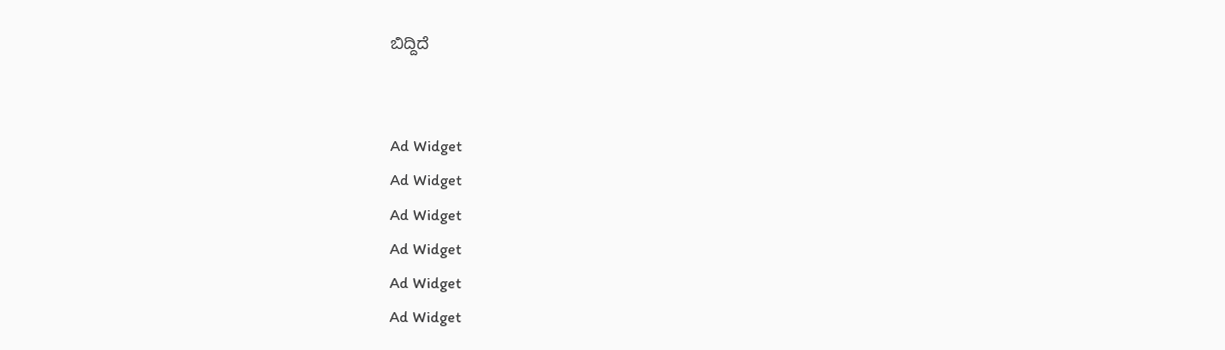ಬಿದ್ದಿದೆ


Ad Widget
Ad Widget
Ad Widget
Ad Widget
Ad Widget
Ad Widget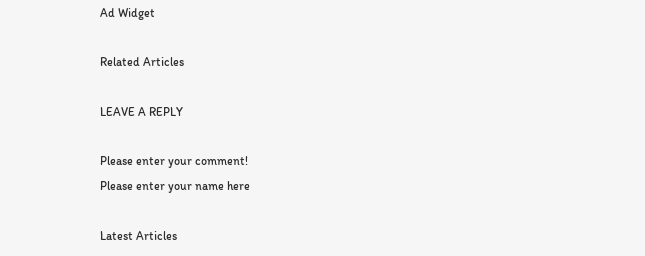Ad Widget

Related Articles

LEAVE A REPLY

Please enter your comment!
Please enter your name here

Latest Articles